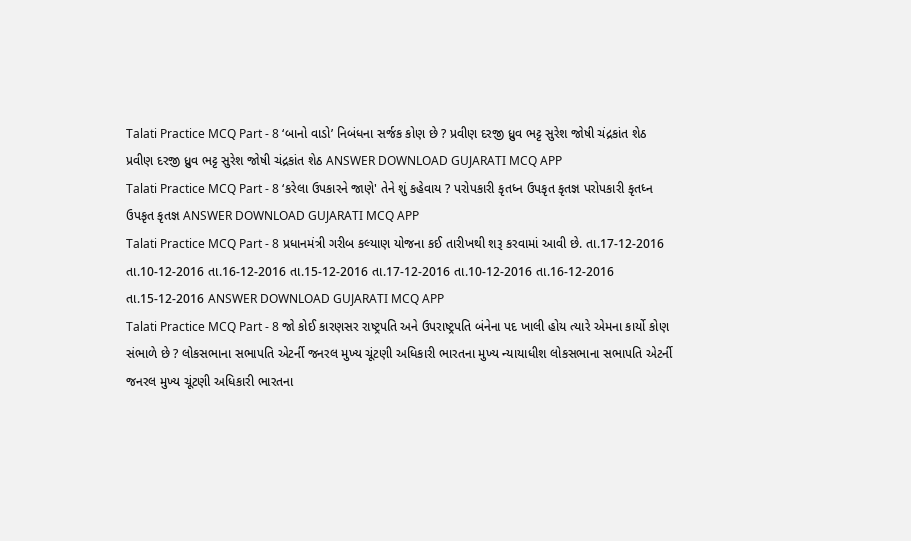Talati Practice MCQ Part - 8 ‘બાનો વાડો’ નિબંધના સર્જક કોણ છે ? પ્રવીણ દરજી ધ્રુવ ભટ્ટ સુરેશ જોષી ચંદ્રકાંત શેઠ પ્રવીણ દરજી ધ્રુવ ભટ્ટ સુરેશ જોષી ચંદ્રકાંત શેઠ ANSWER DOWNLOAD GUJARATI MCQ APP
Talati Practice MCQ Part - 8 ‘કરેલા ઉપકારને જાણે' તેને શું કહેવાય ? પરોપકારી કૃતધ્ન ઉપકૃત કૃતજ્ઞ પરોપકારી કૃતધ્ન ઉપકૃત કૃતજ્ઞ ANSWER DOWNLOAD GUJARATI MCQ APP
Talati Practice MCQ Part - 8 પ્રધાનમંત્રી ગરીબ કલ્યાણ યોજના કઈ તારીખથી શરૂ કરવામાં આવી છે. તા.17-12-2016 તા.10-12-2016 તા.16-12-2016 તા.15-12-2016 તા.17-12-2016 તા.10-12-2016 તા.16-12-2016 તા.15-12-2016 ANSWER DOWNLOAD GUJARATI MCQ APP
Talati Practice MCQ Part - 8 જો કોઈ કારણસર રાષ્ટ્રપતિ અને ઉપરાષ્ટ્રપતિ બંનેના પદ ખાલી હોય ત્યારે એમના કાર્યો કોણ સંભાળે છે ? લોકસભાના સભાપતિ એટર્ની જનરલ મુખ્ય ચૂંટણી અધિકારી ભારતના મુખ્ય ન્યાયાધીશ લોકસભાના સભાપતિ એટર્ની જનરલ મુખ્ય ચૂંટણી અધિકારી ભારતના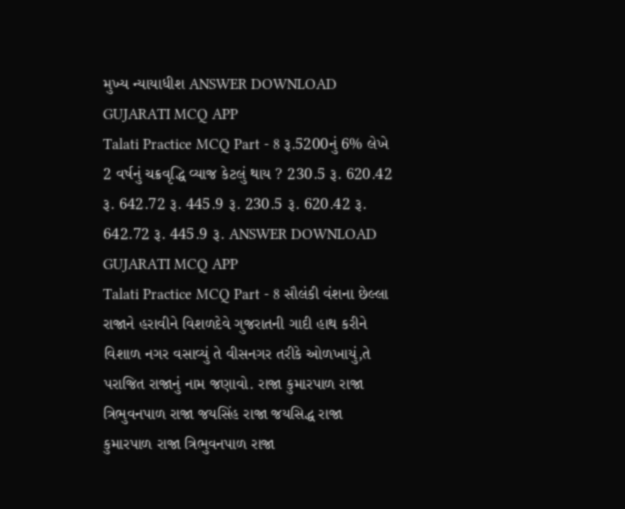મુખ્ય ન્યાયાધીશ ANSWER DOWNLOAD GUJARATI MCQ APP
Talati Practice MCQ Part - 8 રૂ.5200નું 6% લેખે 2 વર્ષનું ચક્રવૃદ્ધિ વ્યાજ કેટલું થાય ? 230.5 રૂ. 620.42 રૂ. 642.72 રૂ. 445.9 રૂ. 230.5 રૂ. 620.42 રૂ. 642.72 રૂ. 445.9 રૂ. ANSWER DOWNLOAD GUJARATI MCQ APP
Talati Practice MCQ Part - 8 સૌલંકી વંશના છેલ્લા રાજાને હરાવીને વિશળદેવે ગુજરાતની ગાદી હાથ કરીને વિશાળ નગર વસાવ્યું તે વીસનગર તરીકે ઓળખાયું,તે પરાજિત રાજાનું નામ જણાવો. રાજા કુમારપાળ રાજા ત્રિભુવનપાળ રાજા જયસિંહ રાજા જયસિદ્ધ રાજા કુમારપાળ રાજા ત્રિભુવનપાળ રાજા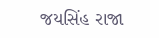જયસિંહ રાજા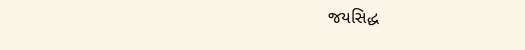જયસિદ્ધ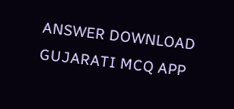ANSWER DOWNLOAD GUJARATI MCQ APP